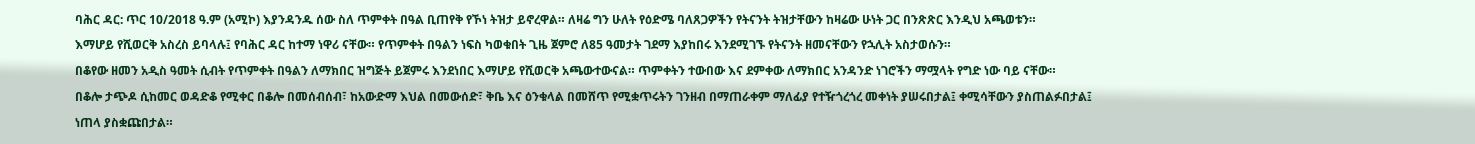ባሕር ዳር: ጥር 10/2018 ዓ.ም (አሚኮ) እያንዳንዱ ሰው ስለ ጥምቀት በዓል ቢጠየቅ የኾነ ትዝታ ይኖረዋል። ለዛሬ ግን ሁለት የዕድሜ ባለጸጋዎችን የትናንት ትዝታቸውን ከዛሬው ሁነት ጋር በንጽጽር እንዲህ አጫወቱን።
እማሆይ የሺወርቅ አስረስ ይባላሉ፤ የባሕር ዳር ከተማ ነዋሪ ናቸው። የጥምቀት በዓልን ነፍስ ካወቁበት ጊዜ ጀምሮ ለ85 ዓመታት ገደማ እያከበሩ እንደሚገኙ የትናንት ዘመናቸውን የኋሊት አስታወሱን።
በቆየው ዘመን አዲስ ዓመት ሲብት የጥምቀት በዓልን ለማክበር ዝግጅት ይጀምሩ እንደነበር እማሆይ የሺወርቅ አጫውተውናል። ጥምቀትን ተውበው እና ደምቀው ለማክበር አንዳንድ ነገሮችን ማሟላት የግድ ነው ባይ ናቸው።
በቆሎ ታጭዶ ሲከመር ወዳድቆ የሚቀር በቆሎ በመሰብሰብ፣ ከአውድማ እህል በመውሰድ፣ ቅቤ እና ዕንቁላል በመሸጥ የሚቋጥሩትን ገንዘብ በማጠራቀም ማለፊያ የተዥጎረጎረ መቀነት ያሠሩበታል፤ ቀሚሳቸውን ያስጠልፉበታል፤ ነጠላ ያስቋጩበታል።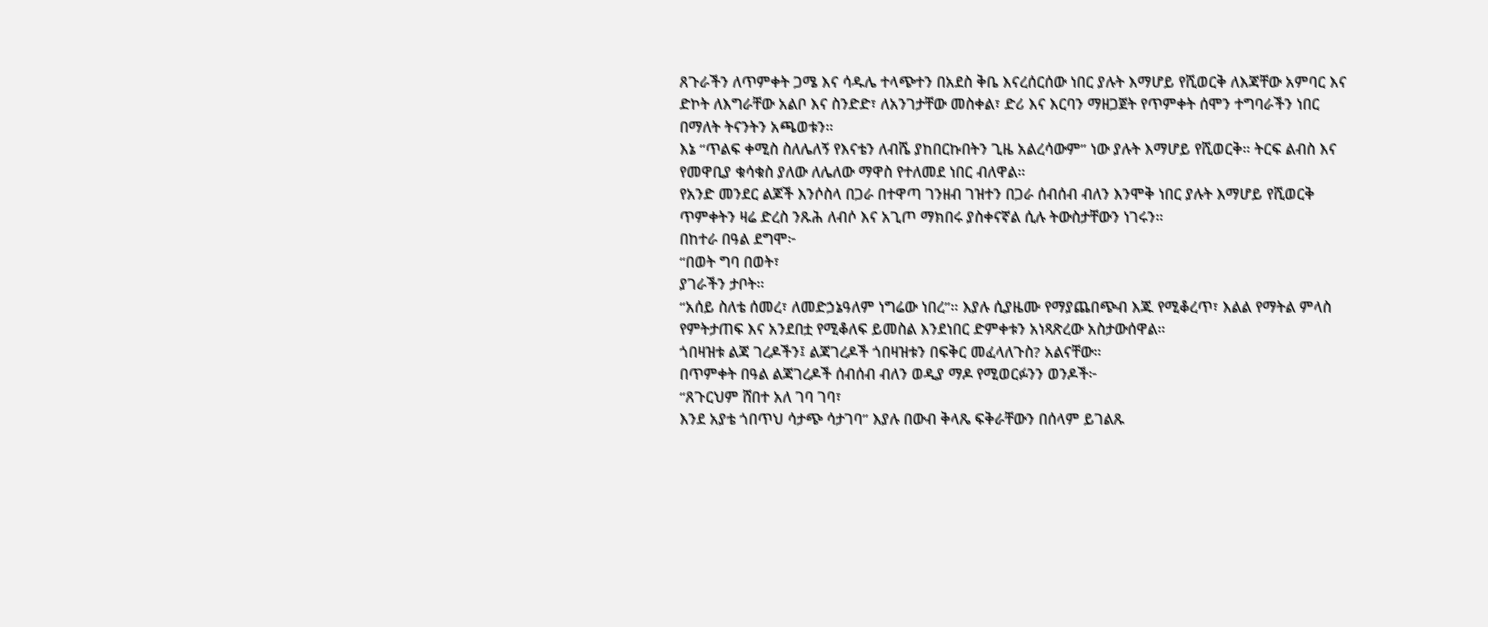ጸጉራችን ለጥምቀት ጋሜ እና ሳዱሌ ተላጭተን በአደስ ቅቤ እናረሰርሰው ነበር ያሉት እማሆይ የሺወርቅ ለእጃቸው አምባር እና ድኮት ለእግራቸው አልቦ እና ስንድድ፣ ለአንገታቸው መስቀል፣ ድሪ እና እርባን ማዘጋጀት የጥምቀት ሰሞን ተግባራችን ነበር በማለት ትናንትን አጫወቱን።
እኔ “ጥልፍ ቀሚስ ስለሌለኝ የእናቴን ለብሼ ያከበርኩበትን ጊዜ አልረሳውም” ነው ያሉት እማሆይ የሺወርቅ። ትርፍ ልብስ እና የመዋቢያ ቁሳቁስ ያለው ለሌለው ማዋስ የተለመደ ነበር ብለዋል።
የአንድ መንደር ልጆች እንሶስላ በጋራ በተዋጣ ገንዘብ ገዝተን በጋራ ሰብሰብ ብለን እንሞቅ ነበር ያሉት እማሆይ የሺወርቅ ጥምቀትን ዛሬ ድረስ ንጹሕ ለብሶ እና አጊጦ ማክበሩ ያስቀናኛል ሲሉ ትውስታቸውን ነገሩን።
በከተራ በዓል ደግሞ፦
“በወት ግባ በወት፣
ያገራችን ታቦት።
“አሰይ ስለቴ ሰመረ፣ ለመድኃኔዓለም ነግሬው ነበረ”። እያሉ ሲያዜሙ የማያጨበጭብ እጁ የሚቆረጥ፣ እልል የማትል ምላስ የምትታጠፍ እና አንደበቷ የሚቆለፍ ይመስል እንደነበር ድምቀቱን አነጻጽረው አስታውሰዋል።
ጎበዛዝቱ ልጃ ገረዶችን፤ ልጃገረዶች ጎበዛዝቱን በፍቅር መፈላለጉስ? አልናቸው።
በጥምቀት በዓል ልጃገረዶች ሰብሰብ ብለን ወዲያ ማዶ የሚወርፉንን ወንዶች፦
“ጸጉርህም ሸበተ አለ ገባ ገባ፣
እንደ አያቴ ጎበጥህ ሳታጭ ሳታገባ” እያሉ በውብ ቅላጼ ፍቅራቸውን በሰላም ይገልጹ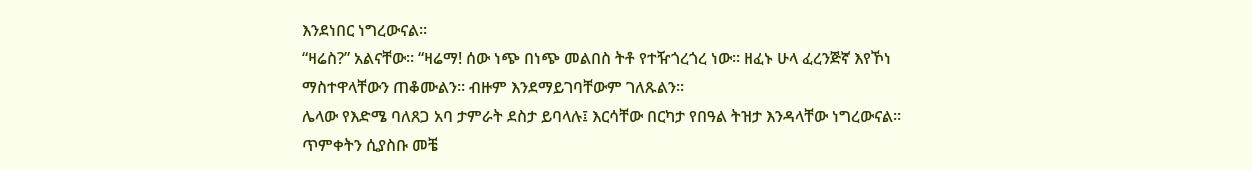እንደነበር ነግረውናል።
“ዛሬስ?” አልናቸው። “ዛሬማ! ሰው ነጭ በነጭ መልበስ ትቶ የተዥጎረጎረ ነው። ዘፈኑ ሁላ ፈረንጅኛ እየኾነ ማስተዋላቸውን ጠቆሙልን። ብዙም እንደማይገባቸውም ገለጹልን።
ሌላው የእድሜ ባለጸጋ አባ ታምራት ደስታ ይባላሉ፤ እርሳቸው በርካታ የበዓል ትዝታ እንዳላቸው ነግረውናል። ጥምቀትን ሲያስቡ መቼ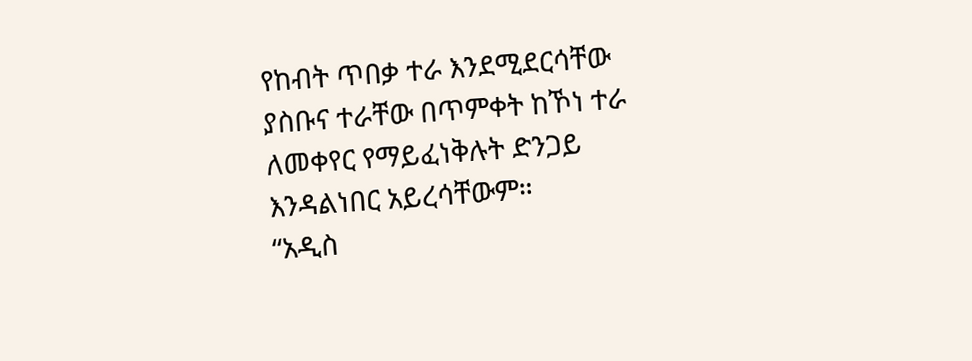የከብት ጥበቃ ተራ እንደሚደርሳቸው ያስቡና ተራቸው በጥምቀት ከኾነ ተራ ለመቀየር የማይፈነቅሉት ድንጋይ እንዳልነበር አይረሳቸውም።
“አዲስ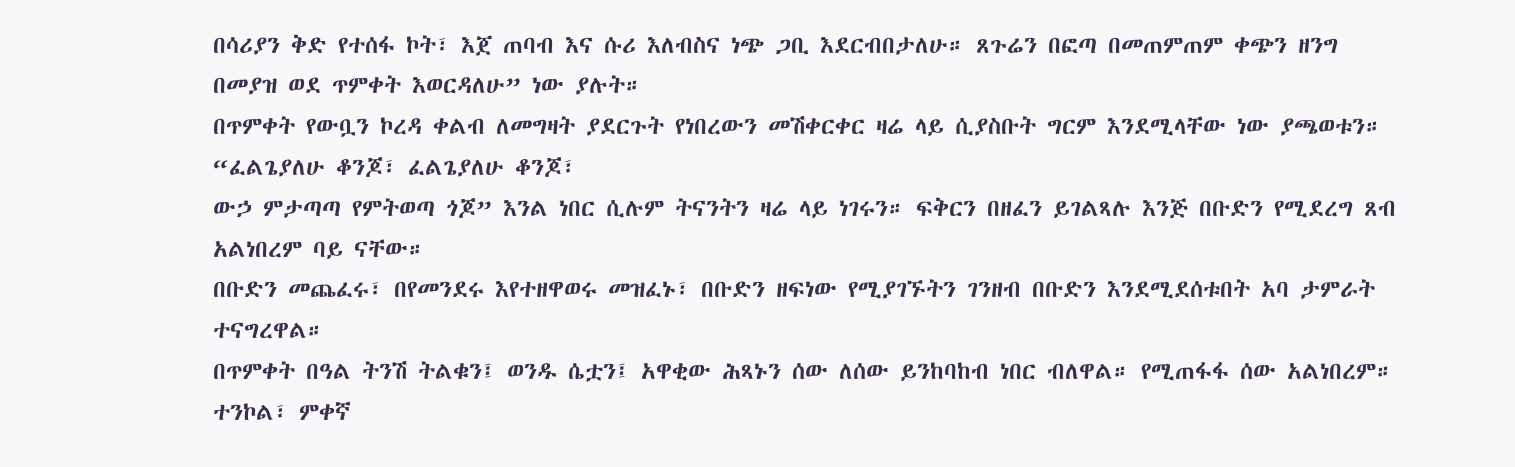በሳሪያን ቅድ የተሰፋ ኮት፣ እጀ ጠባብ እና ሱሪ እለብስና ነጭ ጋቢ እደርብበታለሁ። ጸጉሬን በፎጣ በመጠምጠም ቀጭን ዘንግ በመያዝ ወደ ጥምቀት እወርዳለሁ” ነው ያሉት።
በጥምቀት የውቧን ኮረዳ ቀልብ ለመግዛት ያደርጉት የነበረውን መሽቀርቀር ዛሬ ላይ ሲያስቡት ግርም እንደሚላቸው ነው ያጫወቱን።
“ፈልጌያለሁ ቆንጆ፣ ፈልጌያለሁ ቆንጆ፣
ውኃ ምታጣጣ የምትወጣ ጎጆ” እንል ነበር ሲሉም ትናንትን ዛሬ ላይ ነገሩን። ፍቅርን በዘፈን ይገልጻሉ እንጅ በቡድን የሚደረግ ጸብ አልነበረም ባይ ናቸው።
በቡድን መጨፈሩ፣ በየመንደሩ እየተዘዋወሩ መዝፈኑ፣ በቡድን ዘፍነው የሚያገኙትን ገንዘብ በቡድን እንደሚደሰቱበት አባ ታምራት ተናግረዋል።
በጥምቀት በዓል ትንሽ ትልቁን፤ ወንዱ ሴቷን፤ አዋቂው ሕጻኑን ሰው ለሰው ይንከባከብ ነበር ብለዋል። የሚጠፋፋ ሰው አልነበረም። ተንኮል፣ ምቀኛ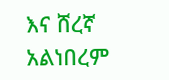እና ሸረኛ አልነበረም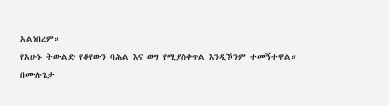አልነበረም።
የአሁኑ ትውልድ የቆየውን ባሕል እና ወግ የሚያስቀጥል እንዲኾንም ተመኝተዋል።
በሙሉጌታ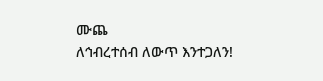ሙጨ
ለኅብረተሰብ ለውጥ እንተጋለን!